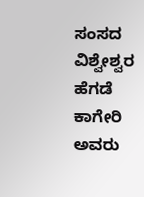ಸಂಸದ ವಿಶ್ವೇಶ್ವರ ಹೆಗಡೆ ಕಾಗೇರಿ ಅವರು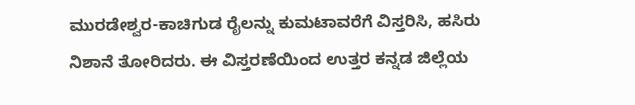ಮುರಡೇಶ್ವರ-ಕಾಚಿಗುಡ ರೈಲನ್ನು ಕುಮಟಾವರೆಗೆ ವಿಸ್ತರಿಸಿ, ಹಸಿರು ನಿಶಾನೆ ತೋರಿದರು. ಈ ವಿಸ್ತರಣೆಯಿಂದ ಉತ್ತರ ಕನ್ನಡ ಜಿಲ್ಲೆಯ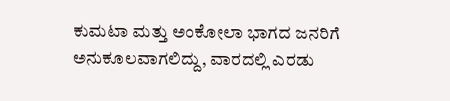ಕುಮಟಾ ಮತ್ತು ಅಂಕೋಲಾ ಭಾಗದ ಜನರಿಗೆ ಅನುಕೂಲವಾಗಲಿದ್ದು, ವಾರದಲ್ಲಿ ಎರಡು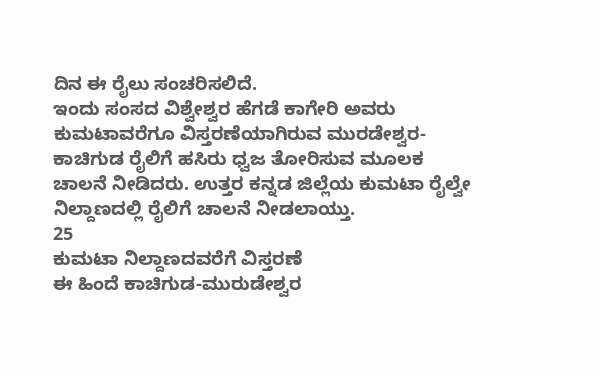ದಿನ ಈ ರೈಲು ಸಂಚರಿಸಲಿದೆ.
ಇಂದು ಸಂಸದ ವಿಶ್ವೇಶ್ವರ ಹೆಗಡೆ ಕಾಗೇರಿ ಅವರು ಕುಮಟಾವರೆಗೂ ವಿಸ್ತರಣೆಯಾಗಿರುವ ಮುರಡೇಶ್ವರ-ಕಾಚಿಗುಡ ರೈಲಿಗೆ ಹಸಿರು ಧ್ವಜ ತೋರಿಸುವ ಮೂಲಕ ಚಾಲನೆ ನೀಡಿದರು. ಉತ್ತರ ಕನ್ನಡ ಜಿಲ್ಲೆಯ ಕುಮಟಾ ರೈಲ್ವೇ ನಿಲ್ದಾಣದಲ್ಲಿ ರೈಲಿಗೆ ಚಾಲನೆ ನೀಡಲಾಯ್ತು.
25
ಕುಮಟಾ ನಿಲ್ದಾಣದವರೆಗೆ ವಿಸ್ತರಣೆ
ಈ ಹಿಂದೆ ಕಾಚಿಗುಡ-ಮುರುಡೇಶ್ವರ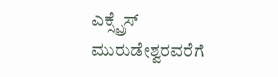ಎಕ್ಸ್ಪ್ರೆಸ್ ಮುರುಡೇಶ್ವರವರೆಗೆ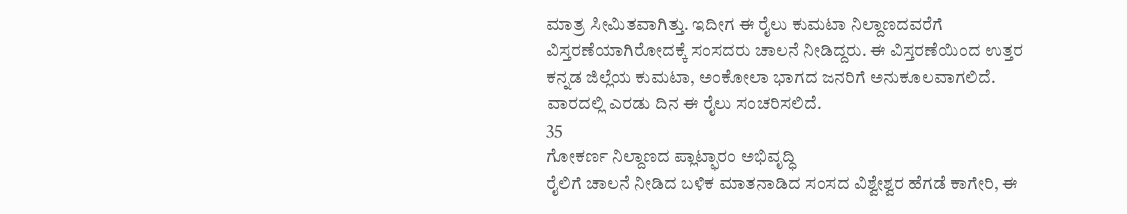ಮಾತ್ರ ಸೀಮಿತವಾಗಿತ್ತು. ಇದೀಗ ಈ ರೈಲು ಕುಮಟಾ ನಿಲ್ದಾಣದವರೆಗೆ ವಿಸ್ತರಣೆಯಾಗಿರೋದಕ್ಕೆ ಸಂಸದರು ಚಾಲನೆ ನೀಡಿದ್ದರು. ಈ ವಿಸ್ತರಣೆಯಿಂದ ಉತ್ತರ ಕನ್ನಡ ಜಿಲ್ಲೆಯ ಕುಮಟಾ, ಅಂಕೋಲಾ ಭಾಗದ ಜನರಿಗೆ ಅನುಕೂಲವಾಗಲಿದೆ. ವಾರದಲ್ಲಿ ಎರಡು ದಿನ ಈ ರೈಲು ಸಂಚರಿಸಲಿದೆ.
35
ಗೋಕರ್ಣ ನಿಲ್ದಾಣದ ಪ್ಲಾಟ್ಫಾರಂ ಅಭಿವೃದ್ಧಿ
ರೈಲಿಗೆ ಚಾಲನೆ ನೀಡಿದ ಬಳಿಕ ಮಾತನಾಡಿದ ಸಂಸದ ವಿಶ್ವೇಶ್ವರ ಹೆಗಡೆ ಕಾಗೇರಿ, ಈ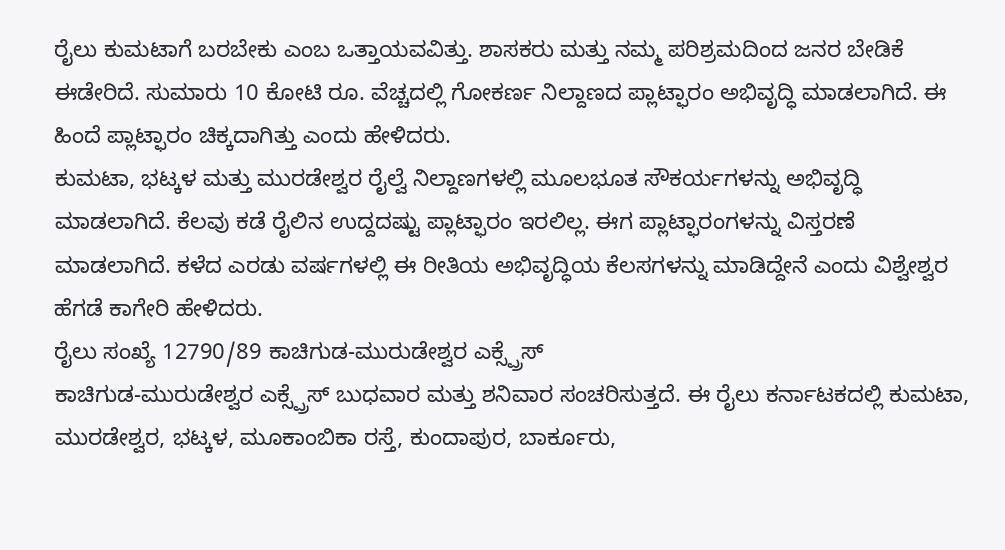ರೈಲು ಕುಮಟಾಗೆ ಬರಬೇಕು ಎಂಬ ಒತ್ತಾಯವವಿತ್ತು. ಶಾಸಕರು ಮತ್ತು ನಮ್ಮ ಪರಿಶ್ರಮದಿಂದ ಜನರ ಬೇಡಿಕೆ ಈಡೇರಿದೆ. ಸುಮಾರು 10 ಕೋಟಿ ರೂ. ವೆಚ್ಚದಲ್ಲಿ ಗೋಕರ್ಣ ನಿಲ್ದಾಣದ ಪ್ಲಾಟ್ಫಾರಂ ಅಭಿವೃದ್ಧಿ ಮಾಡಲಾಗಿದೆ. ಈ ಹಿಂದೆ ಪ್ಲಾಟ್ಫಾರಂ ಚಿಕ್ಕದಾಗಿತ್ತು ಎಂದು ಹೇಳಿದರು.
ಕುಮಟಾ, ಭಟ್ಕಳ ಮತ್ತು ಮುರಡೇಶ್ವರ ರೈಲ್ವೆ ನಿಲ್ದಾಣಗಳಲ್ಲಿ ಮೂಲಭೂತ ಸೌಕರ್ಯಗಳನ್ನು ಅಭಿವೃದ್ಧಿ ಮಾಡಲಾಗಿದೆ. ಕೆಲವು ಕಡೆ ರೈಲಿನ ಉದ್ದದಷ್ಟು ಪ್ಲಾಟ್ಫಾರಂ ಇರಲಿಲ್ಲ. ಈಗ ಪ್ಲಾಟ್ಫಾರಂಗಳನ್ನು ವಿಸ್ತರಣೆ ಮಾಡಲಾಗಿದೆ. ಕಳೆದ ಎರಡು ವರ್ಷಗಳಲ್ಲಿ ಈ ರೀತಿಯ ಅಭಿವೃದ್ಧಿಯ ಕೆಲಸಗಳನ್ನು ಮಾಡಿದ್ದೇನೆ ಎಂದು ವಿಶ್ವೇಶ್ವರ ಹೆಗಡೆ ಕಾಗೇರಿ ಹೇಳಿದರು.
ರೈಲು ಸಂಖ್ಯೆ 12790/89 ಕಾಚಿಗುಡ-ಮುರುಡೇಶ್ವರ ಎಕ್ಸ್ಪ್ರೆಸ್
ಕಾಚಿಗುಡ-ಮುರುಡೇಶ್ವರ ಎಕ್ಸ್ಪ್ರೆಸ್ ಬುಧವಾರ ಮತ್ತು ಶನಿವಾರ ಸಂಚರಿಸುತ್ತದೆ. ಈ ರೈಲು ಕರ್ನಾಟಕದಲ್ಲಿ ಕುಮಟಾ, ಮುರಡೇಶ್ವರ, ಭಟ್ಕಳ, ಮೂಕಾಂಬಿಕಾ ರಸ್ತೆ, ಕುಂದಾಪುರ, ಬಾರ್ಕೂರು,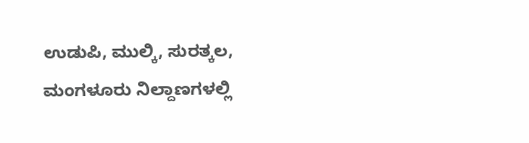ಉಡುಪಿ, ಮುಲ್ಕಿ, ಸುರತ್ಕಲ, ಮಂಗಳೂರು ನಿಲ್ದಾಣಗಳಲ್ಲಿ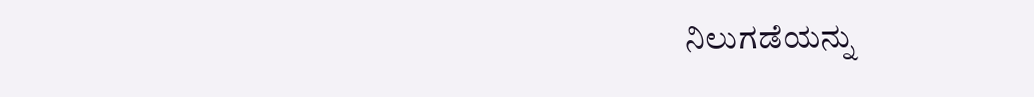ನಿಲುಗಡೆಯನ್ನು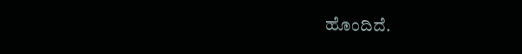ಹೊಂದಿದೆ.